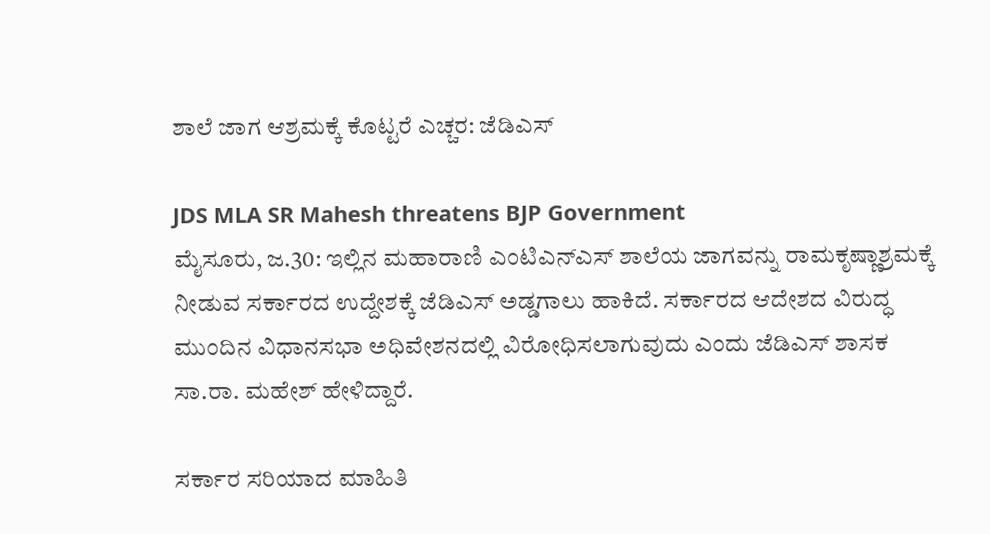ಶಾಲೆ ಜಾಗ ಆಶ್ರಮಕ್ಕೆ ಕೊಟ್ಟರೆ ಎಚ್ಚರ: ಜೆಡಿಎಸ್

JDS MLA SR Mahesh threatens BJP Government
ಮೈಸೂರು, ಜ.30: ಇಲ್ಲಿನ ಮಹಾರಾಣಿ ಎಂಟಿಎನ್‌ಎಸ್ ಶಾಲೆಯ ಜಾಗವನ್ನು ರಾಮಕೃಷ್ಣಾಶ್ರಮಕ್ಕೆ ನೀಡುವ ಸರ್ಕಾರದ ಉದ್ದೇಶಕ್ಕೆ ಜೆಡಿಎಸ್ ಅಡ್ಡಗಾಲು ಹಾಕಿದೆ. ಸರ್ಕಾರದ ಆದೇಶದ ವಿರುದ್ಧ ಮುಂದಿನ ವಿಧಾನಸಭಾ ಅಧಿವೇಶನದಲ್ಲಿ ವಿರೋಧಿಸಲಾಗುವುದು ಎಂದು ಜೆಡಿಎಸ್ ಶಾಸಕ ಸಾ.ರಾ. ಮಹೇಶ್ ಹೇಳಿದ್ದಾರೆ.

ಸರ್ಕಾರ ಸರಿಯಾದ ಮಾಹಿತಿ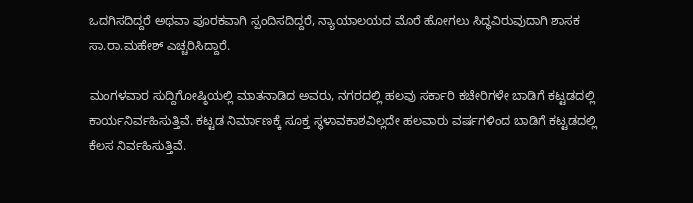ಒದಗಿಸದಿದ್ದರೆ ಅಥವಾ ಪೂರಕವಾಗಿ ಸ್ಪಂದಿಸದಿದ್ದರೆ, ನ್ಯಾಯಾಲಯದ ಮೊರೆ ಹೋಗಲು ಸಿದ್ಧವಿರುವುದಾಗಿ ಶಾಸಕ ಸಾ.ರಾ.ಮಹೇಶ್ ಎಚ್ಚರಿಸಿದ್ದಾರೆ.

ಮಂಗಳವಾರ ಸುದ್ದಿಗೋಷ್ಠಿಯಲ್ಲಿ ಮಾತನಾಡಿದ ಅವರು, ನಗರದಲ್ಲಿ ಹಲವು ಸರ್ಕಾರಿ ಕಚೇರಿಗಳೇ ಬಾಡಿಗೆ ಕಟ್ಟಡದಲ್ಲಿ ಕಾರ್ಯನಿರ್ವಹಿಸುತ್ತಿವೆ. ಕಟ್ಟಡ ನಿರ್ಮಾಣಕ್ಕೆ ಸೂಕ್ತ ಸ್ಥಳಾವಕಾಶವಿಲ್ಲದೇ ಹಲವಾರು ವರ್ಷಗಳಿಂದ ಬಾಡಿಗೆ ಕಟ್ಟಡದಲ್ಲಿ ಕೆಲಸ ನಿರ್ವಹಿಸುತ್ತಿವೆ.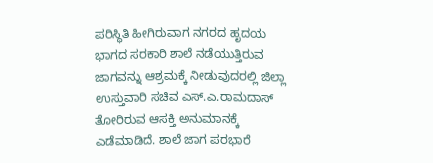ಪರಿಸ್ಥಿತಿ ಹೀಗಿರುವಾಗ ನಗರದ ಹೃದಯ ಭಾಗದ ಸರಕಾರಿ ಶಾಲೆ ನಡೆಯುತ್ತಿರುವ ಜಾಗವನ್ನು ಆಶ್ರಮಕ್ಕೆ ನೀಡುವುದರಲ್ಲಿ ಜಿಲ್ಲಾ ಉಸ್ತುವಾರಿ ಸಚಿವ ಎಸ್.ಎ.ರಾಮದಾಸ್ ತೋರಿರುವ ಆಸಕ್ತಿ ಅನುಮಾನಕ್ಕೆ ಎಡೆಮಾಡಿದೆ. ಶಾಲೆ ಜಾಗ ಪರಭಾರೆ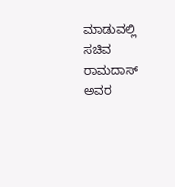ಮಾಡುವಲ್ಲಿ ಸಚಿವ ರಾಮದಾಸ್ ಅವರ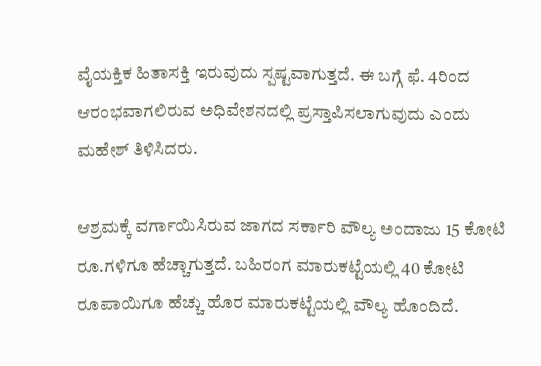ವೈಯಕ್ತಿಕ ಹಿತಾಸಕ್ತಿ ಇರುವುದು ಸ್ಪಷ್ಟವಾಗುತ್ತದೆ. ಈ ಬಗ್ಗೆ ಫೆ. 4ರಿಂದ ಆರಂಭವಾಗಲಿರುವ ಅಧಿವೇಶನದಲ್ಲಿ ಪ್ರಸ್ತಾಪಿಸಲಾಗುವುದು ಎಂದು ಮಹೇಶ್ ತಿಳಿಸಿದರು.

ಆಶ್ರಮಕ್ಕೆ ವರ್ಗಾಯಿಸಿರುವ ಜಾಗದ ಸರ್ಕಾರಿ ವೌಲ್ಯ ಅಂದಾಜು 15 ಕೋಟಿ ರೂ.ಗಳಿಗೂ ಹೆಚ್ಚಾಗುತ್ತದೆ. ಬಹಿರಂಗ ಮಾರುಕಟ್ಟೆಯಲ್ಲಿ 40 ಕೋಟಿ ರೂಪಾಯಿಗೂ ಹೆಚ್ಚು ಹೊರ ಮಾರುಕಟ್ಟೆಯಲ್ಲಿ ವೌಲ್ಯ ಹೊಂದಿದೆ.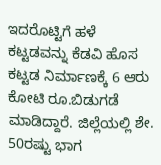ಇದರೊಟ್ಟಿಗೆ ಹಳೆ ಕಟ್ಟಡವನ್ನು ಕೆಡವಿ ಹೊಸ ಕಟ್ಟಡ ನಿರ್ಮಾಣಕ್ಕೆ 6 ಆರು ಕೋಟಿ ರೂ.ಬಿಡುಗಡೆ ಮಾಡಿದ್ದಾರೆ. ಜಿಲ್ಲೆಯಲ್ಲಿ ಶೇ. 50ರಷ್ಟು ಭಾಗ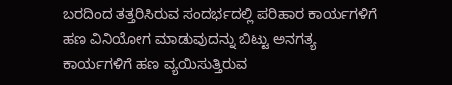ಬರದಿಂದ ತತ್ತರಿಸಿರುವ ಸಂದರ್ಭದಲ್ಲಿ ಪರಿಹಾರ ಕಾರ್ಯಗಳಿಗೆ ಹಣ ವಿನಿಯೋಗ ಮಾಡುವುದನ್ನು ಬಿಟ್ಟು ಅನಗತ್ಯ ಕಾರ್ಯಗಳಿಗೆ ಹಣ ವ್ಯಯಿಸುತ್ತಿರುವ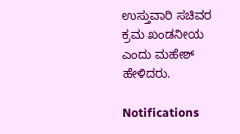ಉಸ್ತುವಾರಿ ಸಚಿವರ ಕ್ರಮ ಖಂಡನೀಯ ಎಂದು ಮಹೇಶ್ ಹೇಳಿದರು.

Notifications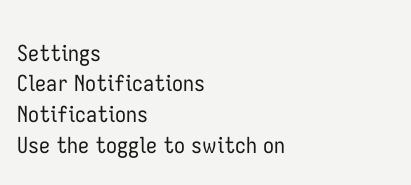Settings
Clear Notifications
Notifications
Use the toggle to switch on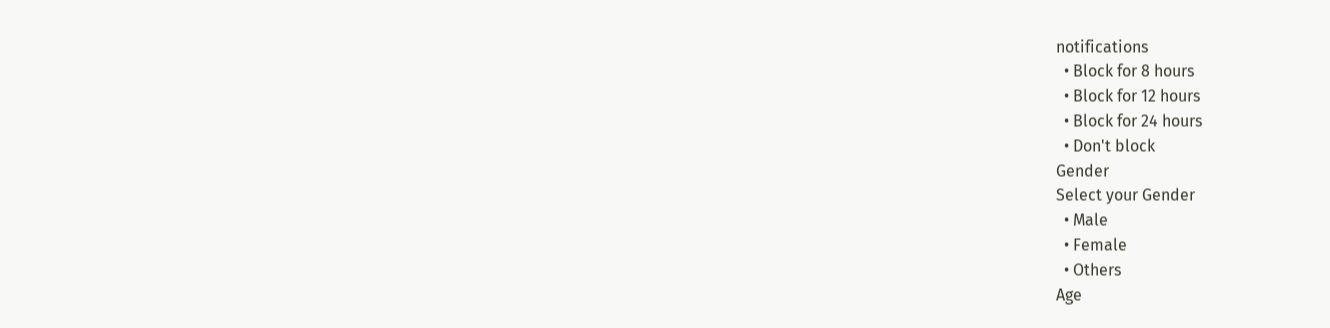notifications
  • Block for 8 hours
  • Block for 12 hours
  • Block for 24 hours
  • Don't block
Gender
Select your Gender
  • Male
  • Female
  • Others
Age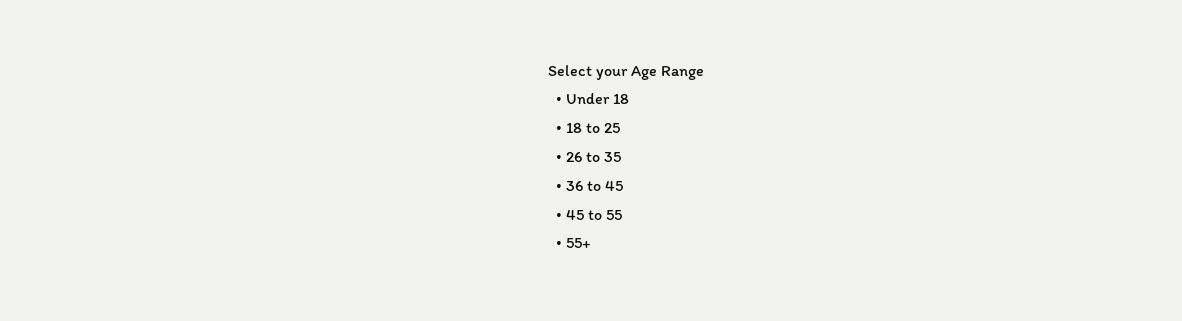Select your Age Range
  • Under 18
  • 18 to 25
  • 26 to 35
  • 36 to 45
  • 45 to 55
  • 55+